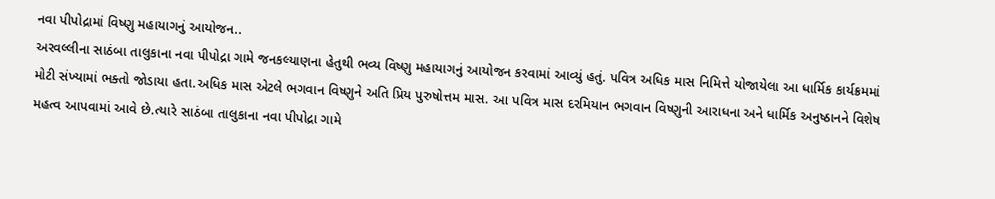નવા પીપોદ્રામાં વિષ્ણુ મહાયાગનું આયોજન..
અરવલ્લીના સાઠંબા તાલુકાના નવા પીપોદ્રા ગામે જનકલ્યાણના હેતુથી ભવ્ય વિષ્ણુ મહાયાગનું આયોજન કરવામાં આવ્યું હતું. પવિત્ર અધિક માસ નિમિત્તે યોજાયેલા આ ધાર્મિક કાર્યક્રમમાં મોટી સંખ્યામાં ભક્તો જોડાયા હતા.અધિક માસ એટલે ભગવાન વિષ્ણુને અતિ પ્રિય પુરુષોત્તમ માસ. આ પવિત્ર માસ દરમિયાન ભગવાન વિષ્ણુની આરાધના અને ધાર્મિક અનુષ્ઠાનને વિશેષ મહત્વ આપવામાં આવે છે.ત્યારે સાઠંબા તાલુકાના નવા પીપોદ્રા ગામે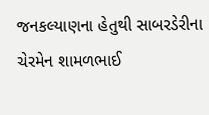જનકલ્યાણના હેતુથી સાબરડેરીના ચેરમેન શામળભાઈ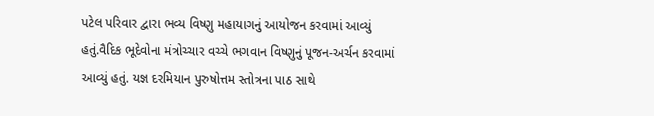પટેલ પરિવાર દ્વારા ભવ્ય વિષ્ણુ મહાયાગનું આયોજન કરવામાં આવ્યું હતું.વૈદિક ભૂદેવોના મંત્રોચ્ચાર વચ્ચે ભગવાન વિષ્ણુનું પૂજન-અર્ચન કરવામાં આવ્યું હતું. યજ્ઞ દરમિયાન પુરુષોત્તમ સ્તોત્રના પાઠ સાથે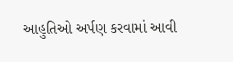આહુતિઓ અર્પણ કરવામાં આવી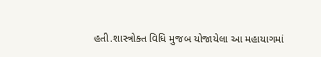હતી.શાસ્ત્રોક્ત વિધિ મુજબ યોજાયેલા આ મહાયાગમાં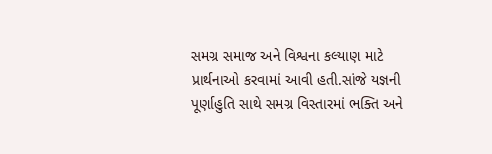સમગ્ર સમાજ અને વિશ્વના કલ્યાણ માટે પ્રાર્થનાઓ કરવામાં આવી હતી.સાંજે યજ્ઞની પૂર્ણાહુતિ સાથે સમગ્ર વિસ્તારમાં ભક્તિ અને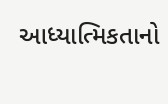આધ્યાત્મિકતાનો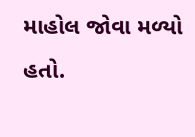માહોલ જોવા મળ્યો હતો.